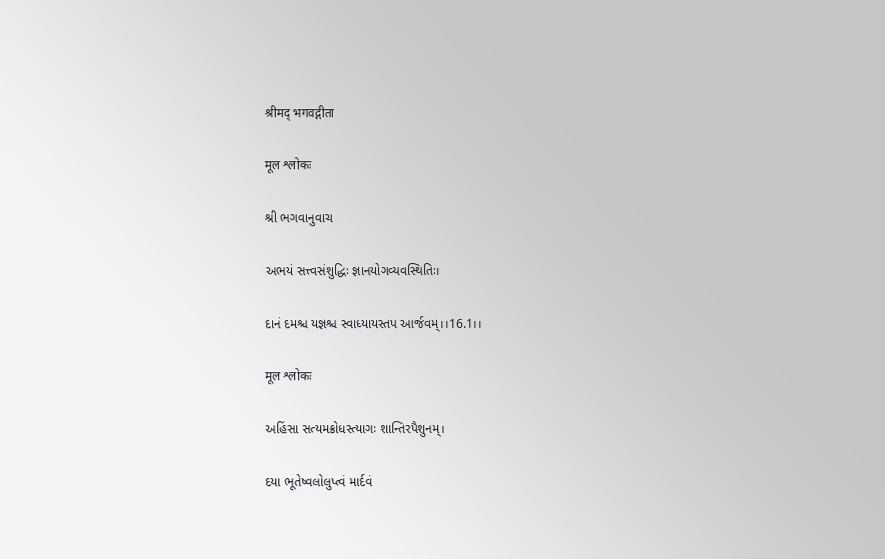श्रीमद् भगवद्गीता

मूल श्लोकः

શ્રી ભગવાનુવાચ

અભયં સત્ત્વસંશુદ્ધિઃ જ્ઞાનયોગવ્યવસ્થિતિઃ।

દાનં દમશ્ચ યજ્ઞશ્ચ સ્વાધ્યાયસ્તપ આર્જવમ્।।16.1।।

मूल श्लोकः

અહિંસા સત્યમક્રોધસ્ત્યાગઃ શાન્તિરપૈશુનમ્।

દયા ભૂતેષ્વલોલુપ્ત્વં માર્દવં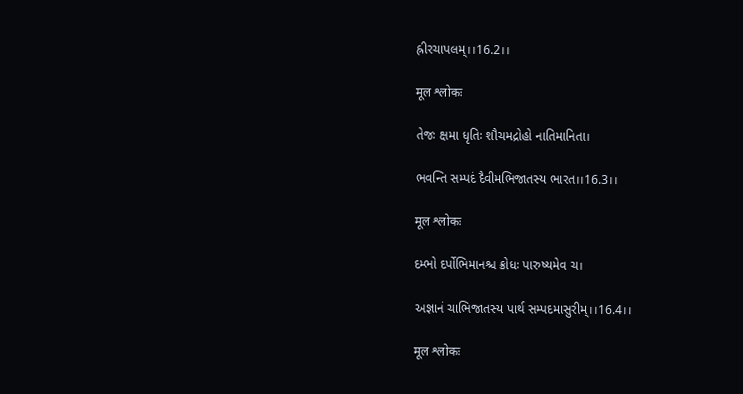હ્રીરચાપલમ્।।16.2।।

मूल श्लोकः

તેજઃ ક્ષમા ધૃતિઃ શૌચમદ્રોહો નાતિમાનિતા।

ભવન્તિ સમ્પદં દૈવીમભિજાતસ્ય ભારત।।16.3।।

मूल श्लोकः

દમ્ભો દર્પોભિમાનશ્ચ ક્રોધઃ પારુષ્યમેવ ચ।

અજ્ઞાનં ચાભિજાતસ્ય પાર્થ સમ્પદમાસુરીમ્।।16.4।।

मूल श्लोकः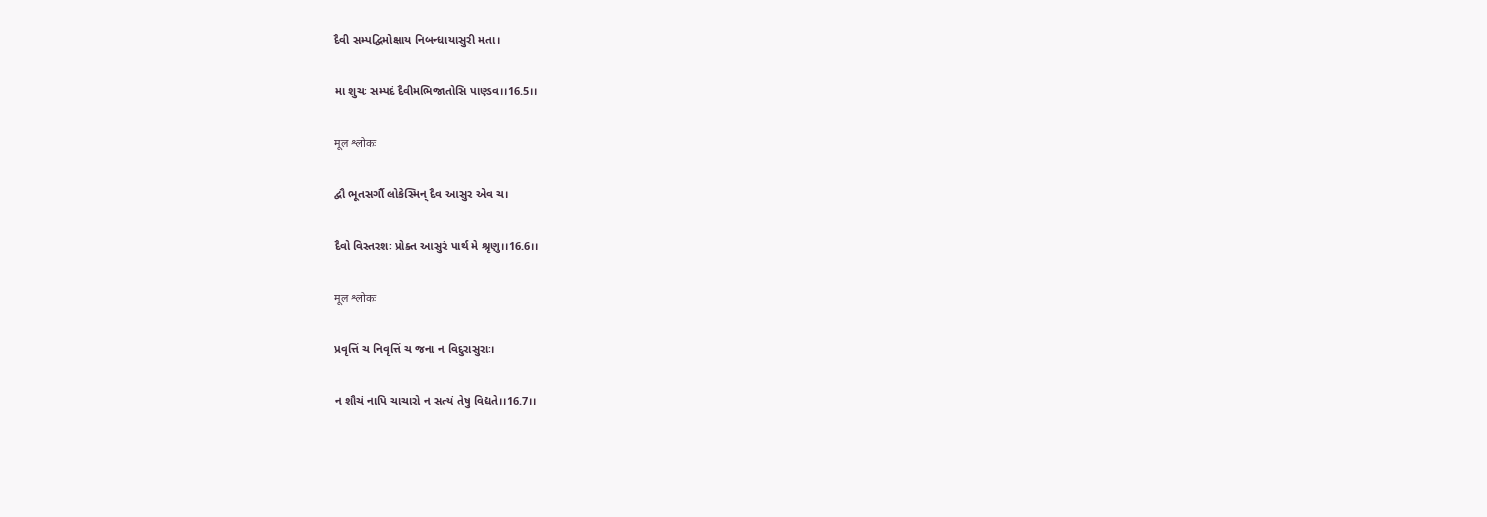દૈવી સમ્પદ્વિમોક્ષાય નિબન્ધાયાસુરી મતા।

મા શુચઃ સમ્પદં દૈવીમભિજાતોસિ પાણ્ડવ।।16.5।।

मूल श्लोकः

દ્વૌ ભૂતસર્ગૌ લોકેસ્મિન્ દૈવ આસુર એવ ચ।

દૈવો વિસ્તરશઃ પ્રોક્ત આસુરં પાર્થ મે શ્રૃણુ।।16.6।।

मूल श्लोकः

પ્રવૃત્તિં ચ નિવૃત્તિં ચ જના ન વિદુરાસુરાઃ।

ન શૌચં નાપિ ચાચારો ન સત્યં તેષુ વિદ્યતે।।16.7।।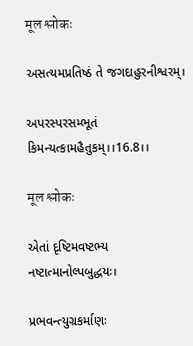मूल श्लोकः

અસત્યમપ્રતિષ્ઠં તે જગદાહુરનીશ્વરમ્।

અપરસ્પરસમ્ભૂતં કિમન્યત્કામહૈતુકમ્।।16.8।।

मूल श्लोकः

એતાં દૃષ્ટિમવષ્ટભ્ય નષ્ટાત્માનોલ્પબુદ્ધયઃ।

પ્રભવન્ત્યુગ્રકર્માણઃ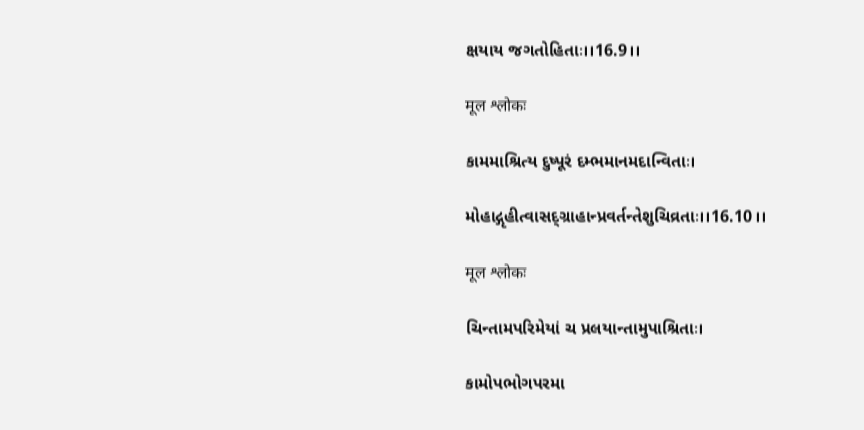ક્ષયાય જગતોહિતાઃ।।16.9।।

मूल श्लोकः

કામમાશ્રિત્ય દુષ્પૂરં દમ્ભમાનમદાન્વિતાઃ।

મોહાદ્ગૃહીત્વાસદ્ગ્રાહાન્પ્રવર્તન્તેશુચિવ્રતાઃ।।16.10।।

मूल श्लोकः

ચિન્તામપરિમેયાં ચ પ્રલયાન્તામુપાશ્રિતાઃ।

કામોપભોગપરમા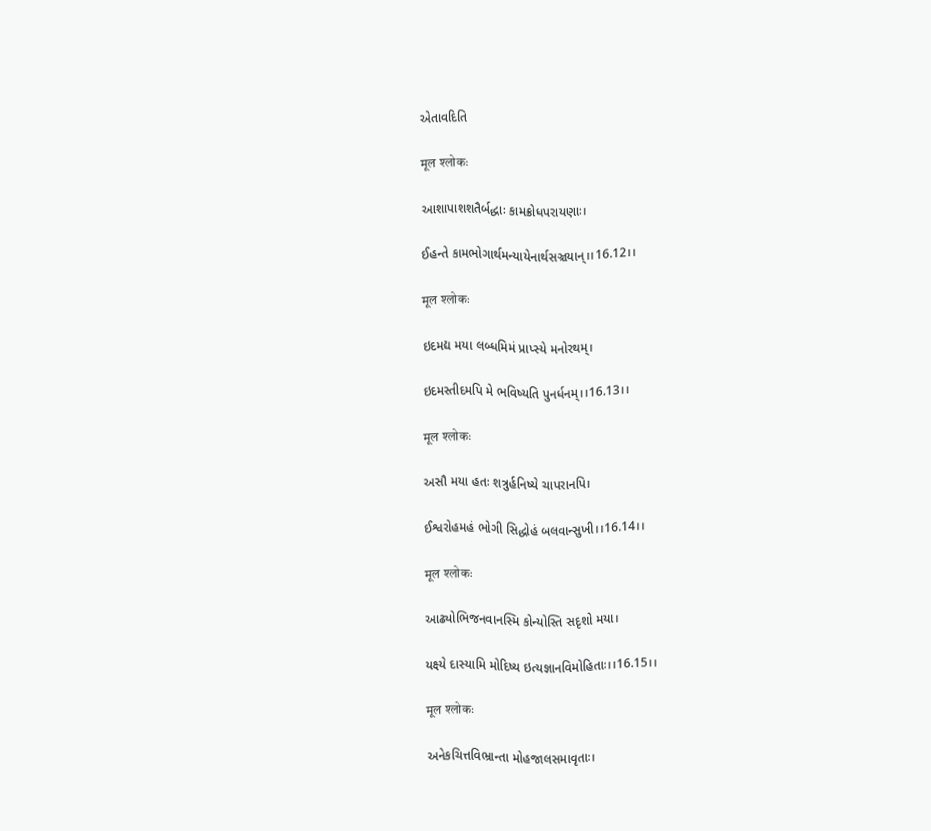એતાવદિતિ

मूल श्लोकः

આશાપાશશતૈર્બદ્ધાઃ કામક્રોધપરાયણાઃ।

ઈહન્તે કામભોગાર્થમન્યાયેનાર્થસઞ્ચયાન્।।16.12।।

मूल श्लोकः

ઇદમદ્ય મયા લબ્ધમિમં પ્રાપ્સ્યે મનોરથમ્।

ઇદમસ્તીદમપિ મે ભવિષ્યતિ પુનર્ધનમ્।।16.13।।

मूल श्लोकः

અસૌ મયા હતઃ શત્રુર્હનિષ્યે ચાપરાનપિ।

ઈશ્વરોહમહં ભોગી સિદ્ધોહં બલવાન્સુખી।।16.14।।

मूल श्लोकः

આઢ્યોભિજનવાનસ્મિ કોન્યોસ્તિ સદૃશો મયા।

યક્ષ્યે દાસ્યામિ મોદિષ્ય ઇત્યજ્ઞાનવિમોહિતાઃ।।16.15।।

मूल श्लोकः

અનેકચિત્તવિભ્રાન્તા મોહજાલસમાવૃતાઃ।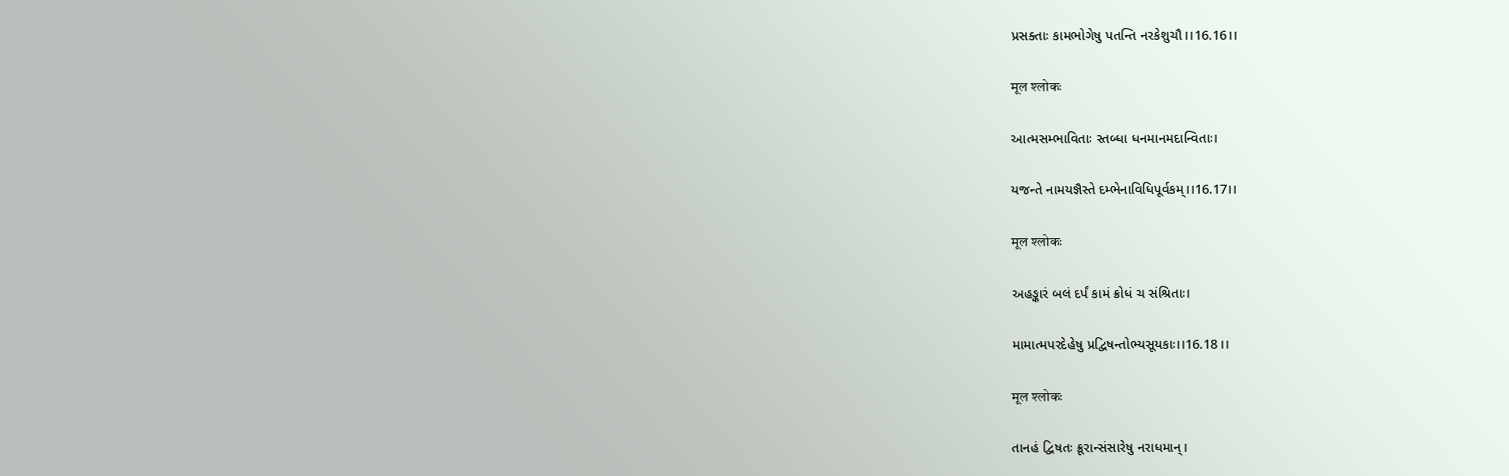પ્રસક્તાઃ કામભોગેષુ પતન્તિ નરકેશુચૌ।।16.16।।

मूल श्लोकः

આત્મસમ્ભાવિતાઃ સ્તબ્ધા ધનમાનમદાન્વિતાઃ।

યજન્તે નામયજ્ઞૈસ્તે દમ્ભેનાવિધિપૂર્વકમ્।।16.17।।

मूल श्लोकः

અહઙ્કારં બલં દર્પં કામં ક્રોધં ચ સંશ્રિતાઃ।

મામાત્મપરદેહેષુ પ્રદ્વિષન્તોભ્યસૂયકાઃ।।16.18।।

मूल श्लोकः

તાનહં દ્વિષતઃ ક્રૂરાન્સંસારેષુ નરાધમાન્।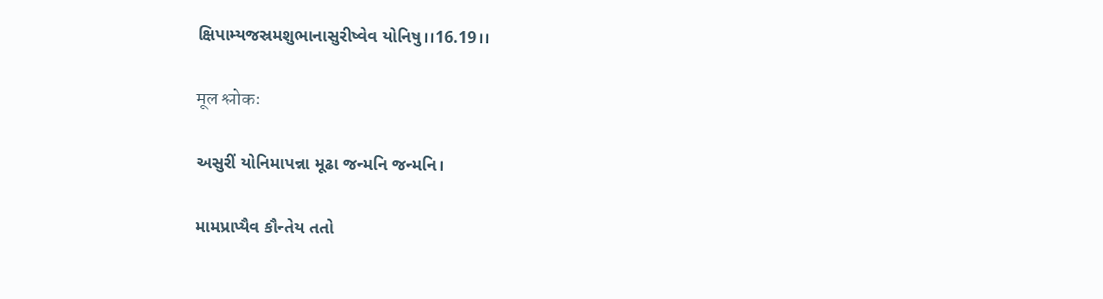ક્ષિપામ્યજસ્રમશુભાનાસુરીષ્વેવ યોનિષુ।।16.19।।

मूल श्लोकः

અસુરીં યોનિમાપન્ના મૂઢા જન્મનિ જન્મનિ।

મામપ્રાપ્યૈવ કૌન્તેય તતો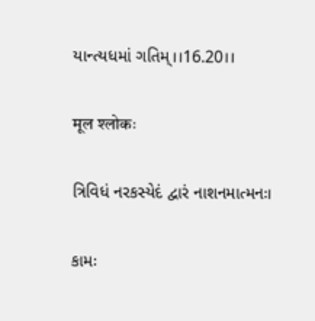યાન્ત્યધમાં ગતિમ્।।16.20।।

मूल श्लोकः

ત્રિવિધં નરકસ્યેદં દ્વારં નાશનમાત્મનઃ।

કામઃ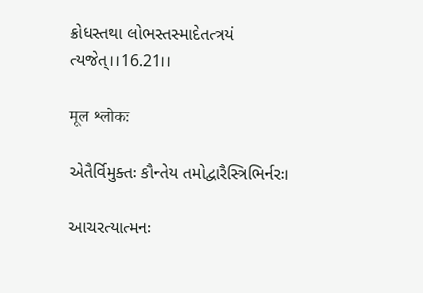ક્રોધસ્તથા લોભસ્તસ્માદેતત્ત્રયં ત્યજેત્।।16.21।।

मूल श्लोकः

એતૈર્વિમુક્તઃ કૌન્તેય તમોદ્વારૈસ્ત્રિભિર્નરઃ।

આચરત્યાત્મનઃ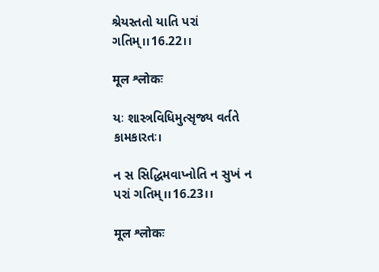શ્રેયસ્તતો યાતિ પરાં ગતિમ્।।16.22।।

मूल श्लोकः

યઃ શાસ્ત્રવિધિમુત્સૃજ્ય વર્તતે કામકારતઃ।

ન સ સિદ્ધિમવાપ્નોતિ ન સુખં ન પરાં ગતિમ્।।16.23।।

मूल श्लोकः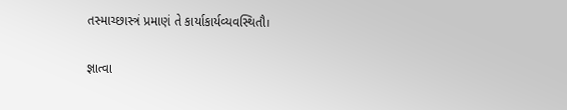તસ્માચ્છાસ્ત્રં પ્રમાણં તે કાર્યાકાર્યવ્યવસ્થિતૌ।

જ્ઞાત્વા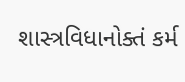શાસ્ત્રવિધાનોક્તં કર્મ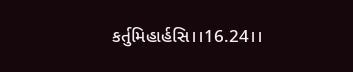કર્તુમિહાર્હસિ।।16.24।।